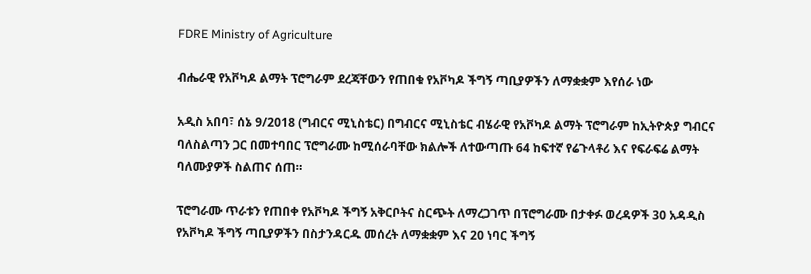FDRE Ministry of Agriculture

ብሔራዊ የአቮካዶ ልማት ፕሮግራም ደረጃቸውን የጠበቁ የአቮካዶ ችግኝ ጣቢያዎችን ለማቋቋም እየሰራ ነው

አዲስ አበባ፣ ሰኔ 9/2018 (ግብርና ሚኒስቴር) በግብርና ሚኒስቴር ብሄራዊ የአቮካዶ ልማት ፕሮግራም ከኢትዮጵያ ግብርና ባለስልጣን ጋር በመተባበር ፕሮግራሙ ከሚሰራባቸው ክልሎች ለተውጣጡ 64 ከፍተኛ የሬጉላቶሪ እና የፍራፍሬ ልማት ባለሙያዎች ስልጠና ሰጠ።

ፕሮግራሙ ጥራቱን የጠበቀ የአቮካዶ ችግኝ አቅርቦትና ስርጭት ለማረጋገጥ በፕሮግራሙ በታቀፉ ወረዳዎች 30 አዳዲስ የአቮካዶ ችግኝ ጣቢያዎችን በስታንዳርዱ መሰረት ለማቋቋም እና 20 ነባር ችግኝ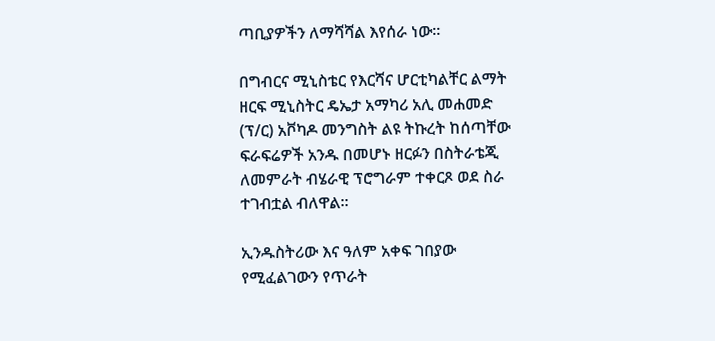ጣቢያዎችን ለማሻሻል እየሰራ ነው።

በግብርና ሚኒስቴር የእርሻና ሆርቲካልቸር ልማት ዘርፍ ሚኒስትር ዴኤታ አማካሪ አሊ መሐመድ (ፕ/ር) አቮካዶ መንግስት ልዩ ትኩረት ከሰጣቸው ፍራፍሬዎች አንዱ በመሆኑ ዘርፉን በስትራቴጂ ለመምራት ብሄራዊ ፕሮግራም ተቀርጾ ወደ ስራ ተገብቷል ብለዋል።

ኢንዱስትሪው እና ዓለም አቀፍ ገበያው የሚፈልገውን የጥራት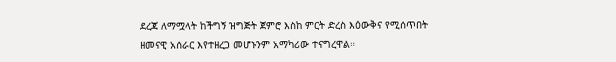ደረጃ ለማሟላት ከችግኝ ዝግጅት ጀምሮ እስከ ምርት ድረስ እዕውቅና የሚሰጥበት ዘመናዊ አሰራር እየተዘረጋ መሆኑንም አማካሪው ተናግረዋል።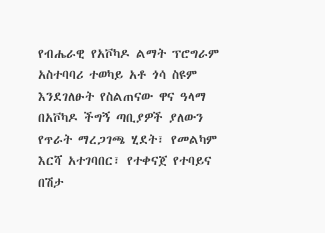የብሔራዊ የአቮካዶ ልማት ፕሮግራም አስተባባሪ ተወካይ አቶ ጎሳ ስዩም እንደገለፁት የስልጠናው ዋና ዓላማ በአቮካዶ ችግኝ ጣቢያዎች ያለውን የጥራት ማረጋገጫ ሂደት፣ የመልካም እርሻ አተገባበር፣ የተቀናጀ የተባይና በሽታ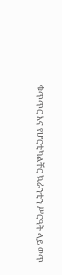ቁጥጥር እና የሆርቲካልቸር ኳራንቲን ሥርዓት ላይ ወጥ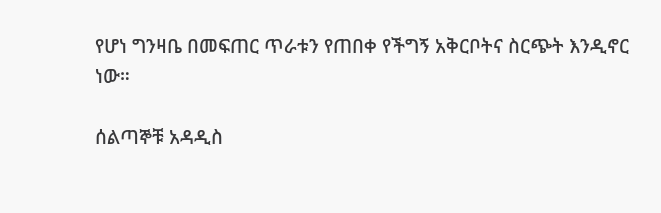የሆነ ግንዛቤ በመፍጠር ጥራቱን የጠበቀ የችግኝ አቅርቦትና ስርጭት እንዲኖር ነው።

ሰልጣኞቹ አዳዲስ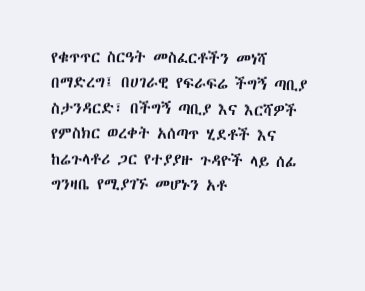የቁጥጥር ስርዓት መስፈርቶችን መነሻ በማድረግ፤ በሀገራዊ የፍራፍሬ ችግኝ ጣቢያ ስታንዳርድ፣ በችግኝ ጣቢያ እና እርሻዎች የምስክር ወረቀት አሰጣጥ ሂደቶች እና ከሬጉላቶሪ ጋር የተያያዙ ጉዳዮች ላይ ሰፊ ግንዛቤ የሚያገኙ መሆኑን አቶ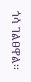ጎሳ ገልፀዋል፡፡